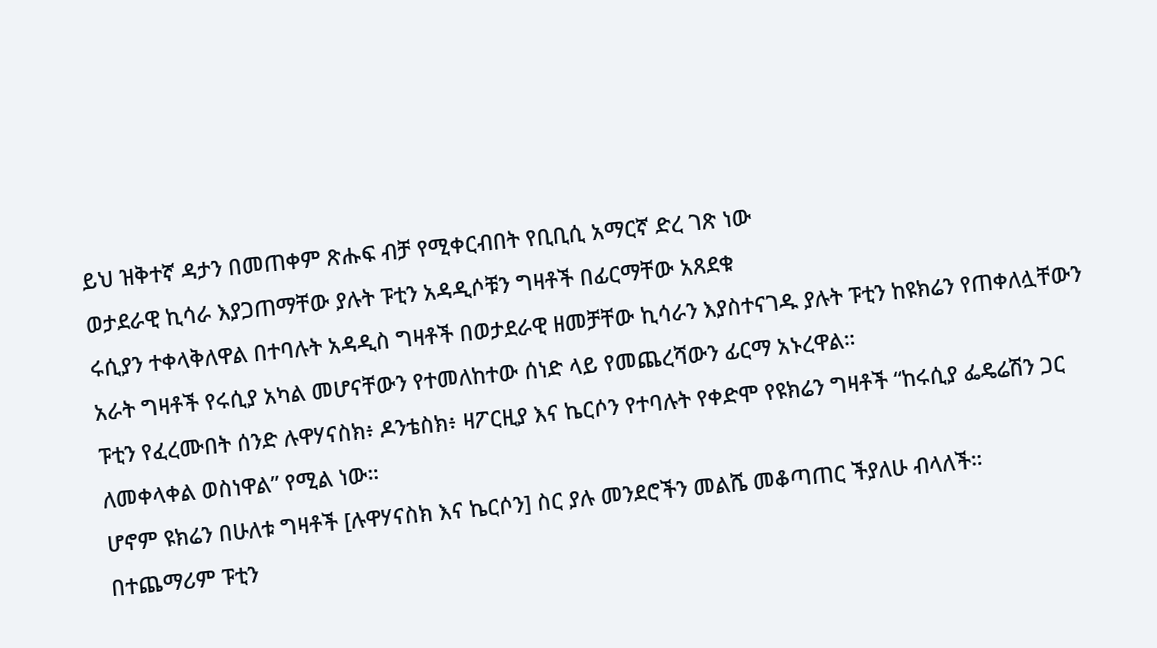ይህ ዝቅተኛ ዳታን በመጠቀም ጽሑፍ ብቻ የሚቀርብበት የቢቢሲ አማርኛ ድረ ገጽ ነው
ወታደራዊ ኪሳራ እያጋጠማቸው ያሉት ፑቲን አዳዲሶቹን ግዛቶች በፊርማቸው አጸደቁ
ሩሲያን ተቀላቅለዋል በተባሉት አዳዲስ ግዛቶች በወታደራዊ ዘመቻቸው ኪሳራን እያስተናገዱ ያሉት ፑቲን ከዩክሬን የጠቀለሏቸውን አራት ግዛቶች የሩሲያ አካል መሆናቸውን የተመለከተው ሰነድ ላይ የመጨረሻውን ፊርማ አኑረዋል።
ፑቲን የፈረሙበት ሰንድ ሉዋሃናስክ፥ ዶንቴስክ፥ ዛፖርዚያ እና ኬርሶን የተባሉት የቀድሞ የዩክሬን ግዛቶች “ከሩሲያ ፌዴሬሽን ጋር ለመቀላቀል ወስነዋል” የሚል ነው።
ሆኖም ዩክሬን በሁለቱ ግዛቶች [ሉዋሃናስክ እና ኬርሶን] ስር ያሉ መንደሮችን መልሼ መቆጣጠር ችያለሁ ብላለች።
በተጨማሪም ፑቲን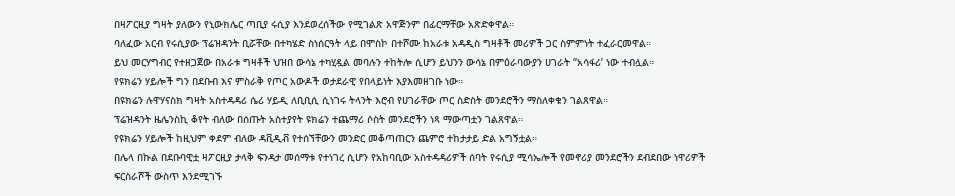በዛፖርዚያ ግዛት ያለውን የኒውክሌር ጣቢያ ሩሲያ እንደወረሰችው የሚገልጽ አዋጅንም በፊርማቸው አጽድቀዋል።
ባለፈው አርብ የሩሲያው ፕሬዝዳንት ቢሯቸው በተካሄድ ስነሰርዓት ላይ በሞስኮ በተሾሙ ከአራቱ አዳዲስ ግዛቶች መሪዎች ጋር ስምምነት ተፈራርመዋል።
ይህ መርሃግብር የተዘጋጀው በአራቱ ግዛቶች ህዝበ ውሳኔ ተካሂዷል መባሉን ተከትሎ ሲሆን ይህንን ውሳኔ በምዕራባውያን ሀገራት “አሳፋሪ’ ነው ተብሏል።
የዩክሬን ሃይሎች ግን በደቡብ እና ምስራቅ የጦር አውዶች ወታደራዊ የበላይነት እያእመዘገቡ ነው።
በዩክሬን ሉዋሃናስክ ግዛት አስተዳዳሪ ሴሪ ሃይዲ ለቢቢሲ ሲነገሩ ትላንት እሮብ የሀገራቸው ጦር ስድስት መንደሮችን ማስለቀቁን ገልጸዋል።
ፕሬዝዳንት ዜሌንስኪ ቆየት ብለው በሰጡት አስተያየት ዩክሬን ተጨማሪ ሶስት መንደሮችን ነጻ ማውጣቷን ገልጸዋል።
የዩክሬን ሃይሎች ከዚህም ቀደም ብለው ዳቪዲቭ የተሰኘቸውን መንድር መቆጣጠርን ጨምሮ ተከታታይ ድል አግኝቷል።
በሌላ በኩል በደቡባዊቷ ዛፖርዚያ ታላቅ ፍንዳታ መሰማቱ የተነገረ ሲሆን የአከባቢው አስተዳዳሪዎች ሰባት የሩሲያ ሚሳኤሎች የመኖሪያ መንደሮችን ደብደበው ነዋሪዎች ፍርስራሾች ውስጥ እንደሚገኙ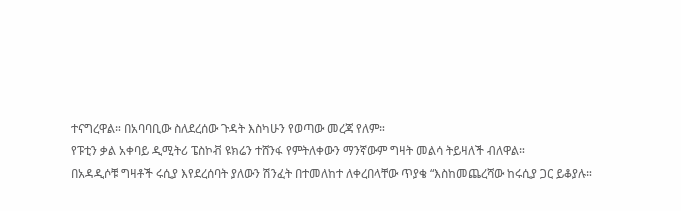ተናግረዋል። በአባባቢው ስለደረሰው ጉዳት እስካሁን የወጣው መረጃ የለም።
የፑቲን ቃል አቀባይ ዲሚትሪ ፔስኮቭ ዩክሬን ተሸንፋ የምትለቀውን ማንኛውም ግዛት መልሳ ትይዛለች ብለዋል።
በአዳዲሶቹ ግዛቶች ሩሲያ እየደረሰባት ያለውን ሽንፈት በተመለከተ ለቀረበላቸው ጥያቄ “እስከመጨረሻው ከሩሲያ ጋር ይቆያሉ።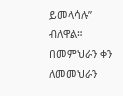ይመላሳሉ” ብለዋል።
በመምህራን ቀን ለመመህራን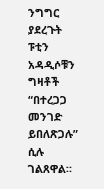ንግግር ያደረጉት ፑቲን አዳዲሶቹን ግዛቶች “በተረጋጋ መንገድ ይበለጽጋሉ” ሲሉ ገልጸዋል።